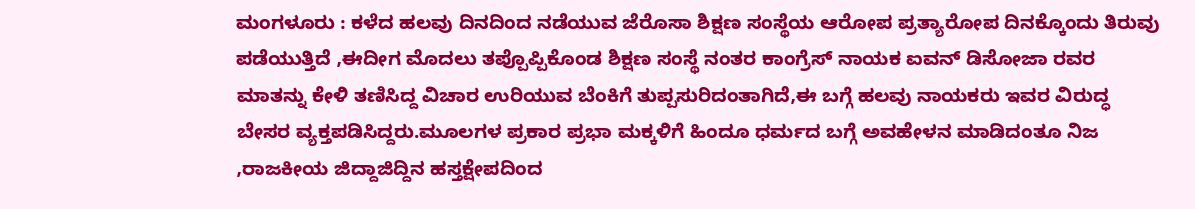ಮಂಗಳೂರು : ಕಳೆದ ಹಲವು ದಿನದಿಂದ ನಡೆಯುವ ಜೆರೊಸಾ ಶಿಕ್ಷಣ ಸಂಸ್ಥೆಯ ಆರೋಪ ಪ್ರತ್ಯಾರೋಪ ದಿನಕ್ಕೊಂದು ತಿರುವು ಪಡೆಯುತ್ತಿದೆ ,ಈದೀಗ ಮೊದಲು ತಪ್ಪೊಪ್ಪಿಕೊಂಡ ಶಿಕ್ಷಣ ಸಂಸ್ಥೆ ನಂತರ ಕಾಂಗ್ರೆಸ್ ನಾಯಕ ಐವನ್ ಡಿಸೋಜಾ ರವರ ಮಾತನ್ನು ಕೇಳಿ ತಣಿಸಿದ್ದ ವಿಚಾರ ಉರಿಯುವ ಬೆಂಕಿಗೆ ತುಪ್ಪಸುರಿದಂತಾಗಿದೆ,ಈ ಬಗ್ಗೆ ಹಲವು ನಾಯಕರು ಇವರ ವಿರುದ್ಧ ಬೇಸರ ವ್ಯಕ್ತಪಡಿಸಿದ್ದರು.ಮೂಲಗಳ ಪ್ರಕಾರ ಪ್ರಭಾ ಮಕ್ಕಳಿಗೆ ಹಿಂದೂ ಧರ್ಮದ ಬಗ್ಗೆ ಅವಹೇಳನ ಮಾಡಿದಂತೂ ನಿಜ ,ರಾಜಕೀಯ ಜಿದ್ದಾಜಿದ್ದಿನ ಹಸ್ತಕ್ಷೇಪದಿಂದ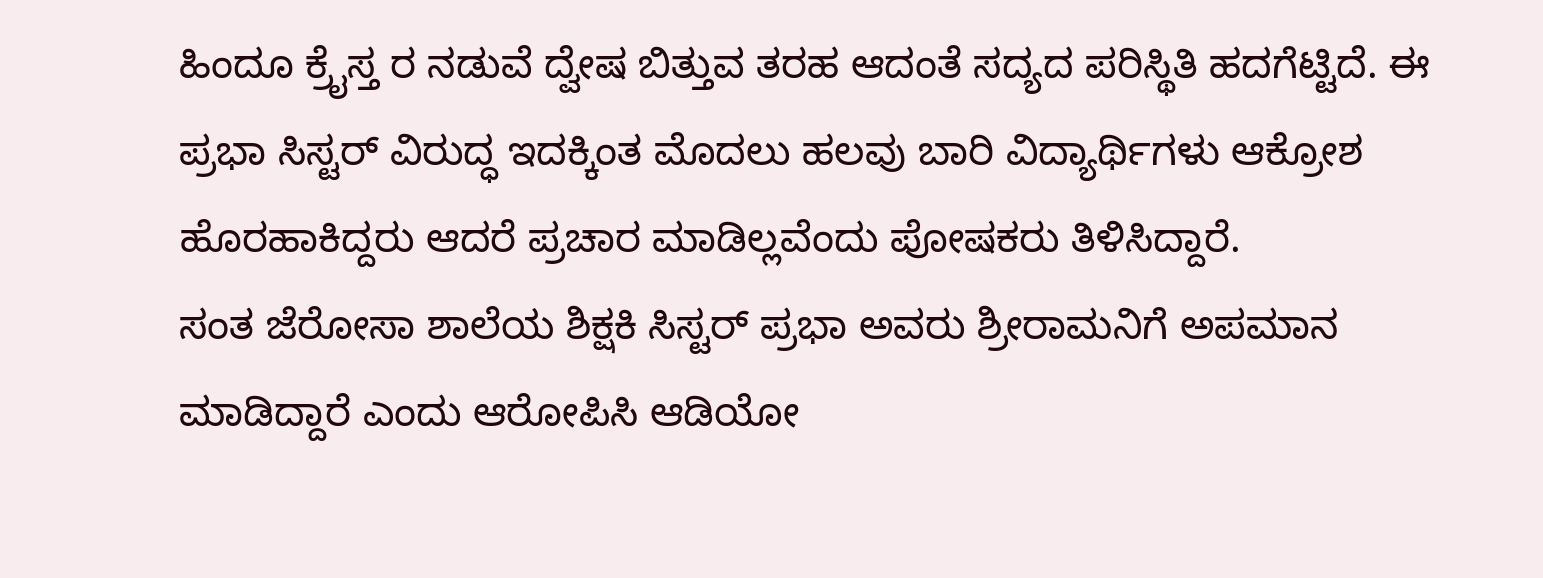ಹಿಂದೂ ಕ್ರೈಸ್ತ ರ ನಡುವೆ ದ್ವೇಷ ಬಿತ್ತುವ ತರಹ ಆದಂತೆ ಸದ್ಯದ ಪರಿಸ್ಥಿತಿ ಹದಗೆಟ್ಟಿದೆ. ಈ ಪ್ರಭಾ ಸಿಸ್ಟರ್ ವಿರುದ್ಧ ಇದಕ್ಕಿಂತ ಮೊದಲು ಹಲವು ಬಾರಿ ವಿದ್ಯಾರ್ಥಿಗಳು ಆಕ್ರೋಶ ಹೊರಹಾಕಿದ್ದರು ಆದರೆ ಪ್ರಚಾರ ಮಾಡಿಲ್ಲವೆಂದು ಪೋಷಕರು ತಿಳಿಸಿದ್ದಾರೆ.
ಸಂತ ಜೆರೋಸಾ ಶಾಲೆಯ ಶಿಕ್ಷಕಿ ಸಿಸ್ಟರ್ ಪ್ರಭಾ ಅವರು ಶ್ರೀರಾಮನಿಗೆ ಅಪಮಾನ ಮಾಡಿದ್ದಾರೆ ಎಂದು ಆರೋಪಿಸಿ ಆಡಿಯೋ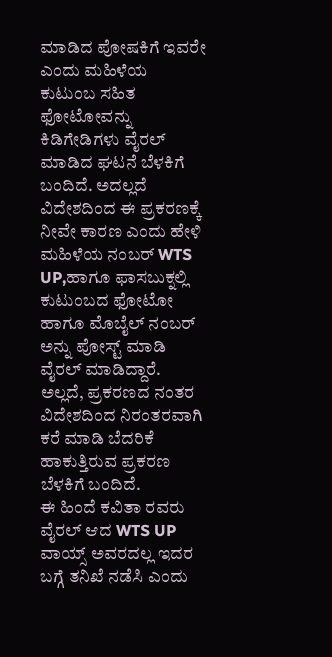ಮಾಡಿದ ಪೋಷಕಿಗೆ ಇವರೇ ಎಂದು ಮಹಿಳೆಯ ಕುಟುಂಬ ಸಹಿತ ಫೋಟೋವನ್ನು ಕಿಡಿಗೇಡಿಗಳು ವೈರಲ್ ಮಾಡಿದ ಘಟನೆ ಬೆಳಕಿಗೆ ಬಂದಿದೆ. ಅದಲ್ಲದೆ ವಿದೇಶದಿಂದ ಈ ಪ್ರಕರಣಕ್ಕೆ ನೀವೇ ಕಾರಣ ಎಂದು ಹೇಳಿ ಮಹಿಳೆಯ ನಂಬರ್ WTS UP,ಹಾಗೂ ಫಾಸಬುಕ್ನಲ್ಲಿ ಕುಟುಂಬದ ಫೋಟೋ ಹಾಗೂ ಮೊಬೈಲ್ ನಂಬರ್ ಅನ್ನು ಪೋಸ್ಟ್ ಮಾಡಿ ವೈರಲ್ ಮಾಡಿದ್ದಾರೆ. ಅಲ್ಲದೆ, ಪ್ರಕರಣದ ನಂತರ ವಿದೇಶದಿಂದ ನಿರಂತರವಾಗಿ ಕರೆ ಮಾಡಿ ಬೆದರಿಕೆ ಹಾಕುತ್ತಿರುವ ಪ್ರಕರಣ ಬೆಳಕಿಗೆ ಬಂದಿದೆ.
ಈ ಹಿಂದೆ ಕವಿತಾ ರವರು ವೈರಲ್ ಆದ WTS UP ವಾಯ್ಸ್ ಅವರದಲ್ಲ ಇದರ ಬಗ್ಗೆ ತನಿಖೆ ನಡೆಸಿ ಎಂದು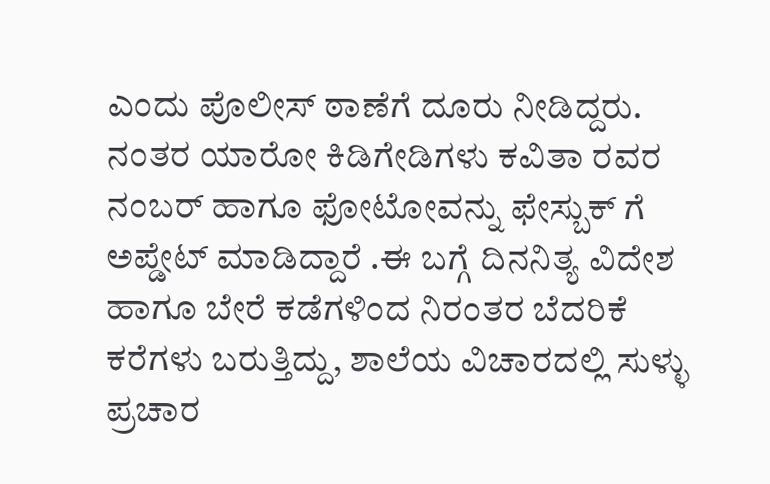ಎಂದು ಪೊಲೀಸ್ ಠಾಣೆಗೆ ದೂರು ನೀಡಿದ್ದರು. ನಂತರ ಯಾರೋ ಕಿಡಿಗೇಡಿಗಳು ಕವಿತಾ ರವರ ನಂಬರ್ ಹಾಗೂ ಫೋಟೋವನ್ನು ಫೇಸ್ಬುಕ್ ಗೆ ಅಪ್ಡೇಟ್ ಮಾಡಿದ್ದಾರೆ .ಈ ಬಗ್ಗೆ ದಿನನಿತ್ಯ ವಿದೇಶ ಹಾಗೂ ಬೇರೆ ಕಡೆಗಳಿಂದ ನಿರಂತರ ಬೆದರಿಕೆ ಕರೆಗಳು ಬರುತ್ತಿದ್ದು, ಶಾಲೆಯ ವಿಚಾರದಲ್ಲಿ ಸುಳ್ಳು ಪ್ರಚಾರ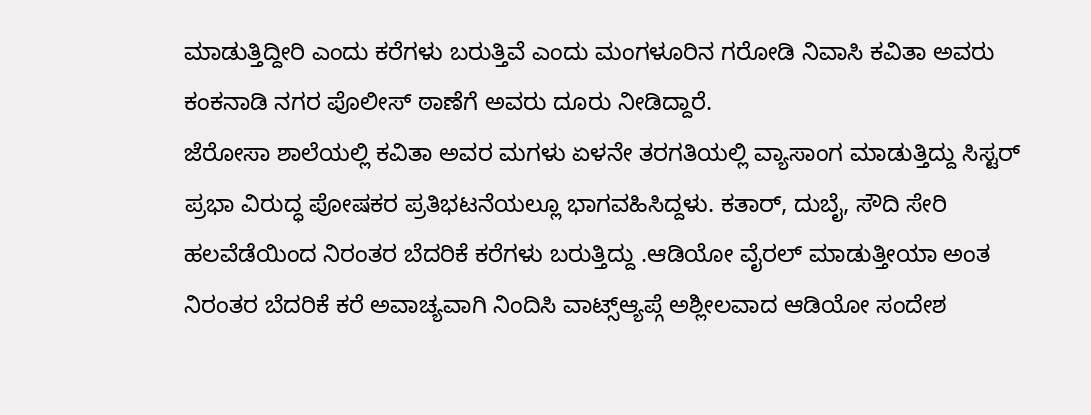ಮಾಡುತ್ತಿದ್ದೀರಿ ಎಂದು ಕರೆಗಳು ಬರುತ್ತಿವೆ ಎಂದು ಮಂಗಳೂರಿನ ಗರೋಡಿ ನಿವಾಸಿ ಕವಿತಾ ಅವರು ಕಂಕನಾಡಿ ನಗರ ಪೊಲೀಸ್ ಠಾಣೆಗೆ ಅವರು ದೂರು ನೀಡಿದ್ದಾರೆ.
ಜೆರೋಸಾ ಶಾಲೆಯಲ್ಲಿ ಕವಿತಾ ಅವರ ಮಗಳು ಏಳನೇ ತರಗತಿಯಲ್ಲಿ ವ್ಯಾಸಾಂಗ ಮಾಡುತ್ತಿದ್ದು ಸಿಸ್ಟರ್ ಪ್ರಭಾ ವಿರುದ್ಧ ಪೋಷಕರ ಪ್ರತಿಭಟನೆಯಲ್ಲೂ ಭಾಗವಹಿಸಿದ್ದಳು. ಕತಾರ್, ದುಬೈ, ಸೌದಿ ಸೇರಿ ಹಲವೆಡೆಯಿಂದ ನಿರಂತರ ಬೆದರಿಕೆ ಕರೆಗಳು ಬರುತ್ತಿದ್ದು .ಆಡಿಯೋ ವೈರಲ್ ಮಾಡುತ್ತೀಯಾ ಅಂತ ನಿರಂತರ ಬೆದರಿಕೆ ಕರೆ ಅವಾಚ್ಯವಾಗಿ ನಿಂದಿಸಿ ವಾಟ್ಸ್ಆ್ಯಪ್ಗೆ ಅಶ್ಲೀಲವಾದ ಆಡಿಯೋ ಸಂದೇಶ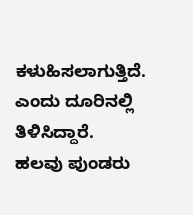ಕಳುಹಿಸಲಾಗುತ್ತಿದೆ. ಎಂದು ದೂರಿನಲ್ಲಿ ತಿಳಿಸಿದ್ದಾರೆ.
ಹಲವು ಪುಂಡರು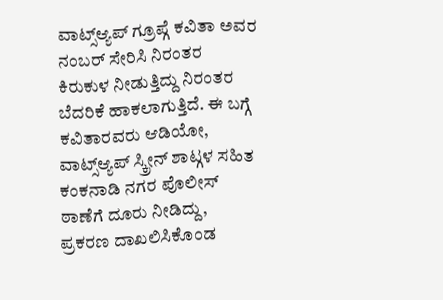ವಾಟ್ಸ್ಆ್ಯಪ್ ಗ್ರೂಪ್ಗೆ ಕವಿತಾ ಅವರ ನಂಬರ್ ಸೇರಿಸಿ ನಿರಂತರ ಕಿರುಕುಳ ನೀಡುತ್ತಿದ್ದು ನಿರಂತರ ಬೆದರಿಕೆ ಹಾಕಲಾಗುತ್ತಿದೆ. ಈ ಬಗ್ಗೆ ಕವಿತಾರವರು ಆಡಿಯೋ, ವಾಟ್ಸ್ಆ್ಯಪ್ ಸ್ಕ್ರೀನ್ ಶಾಟ್ಗಳ ಸಹಿತ ಕಂಕನಾಡಿ ನಗರ ಪೊಲೀಸ್ ಠಾಣೆಗೆ ದೂರು ನೀಡಿದ್ದು, ಪ್ರಕರಣ ದಾಖಲಿಸಿಕೊಂಡ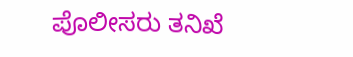ಪೊಲೀಸರು ತನಿಖೆ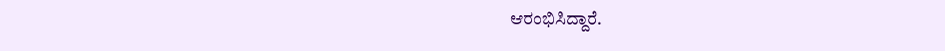ಆರಂಭಿಸಿದ್ದಾರೆ.